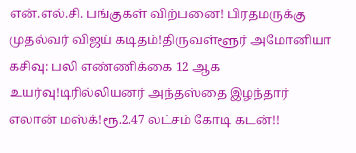என்.எல்.சி. பங்குகள் விற்பனை! பிரதமருக்கு முதல்வர் விஜய் கடிதம்!திருவள்ளூர் அமோனியா கசிவு: பலி எண்ணிக்கை 12 ஆக உயர்வு!டிரில்லியனர் அந்தஸ்தை இழந்தார் எலான் மஸ்க்!ரூ.2.47 லட்சம் கோடி கடன்!!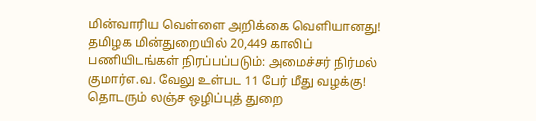மின்வாரிய வெள்ளை அறிக்கை வெளியானது! தமிழக மின்துறையில் 20,449 காலிப் பணியிடங்கள் நிரப்பப்படும்: அமைச்சர் நிர்மல் குமார்எ.வ. வேலு உள்பட 11 பேர் மீது வழக்கு! தொடரும் லஞ்ச ஒழிப்புத் துறை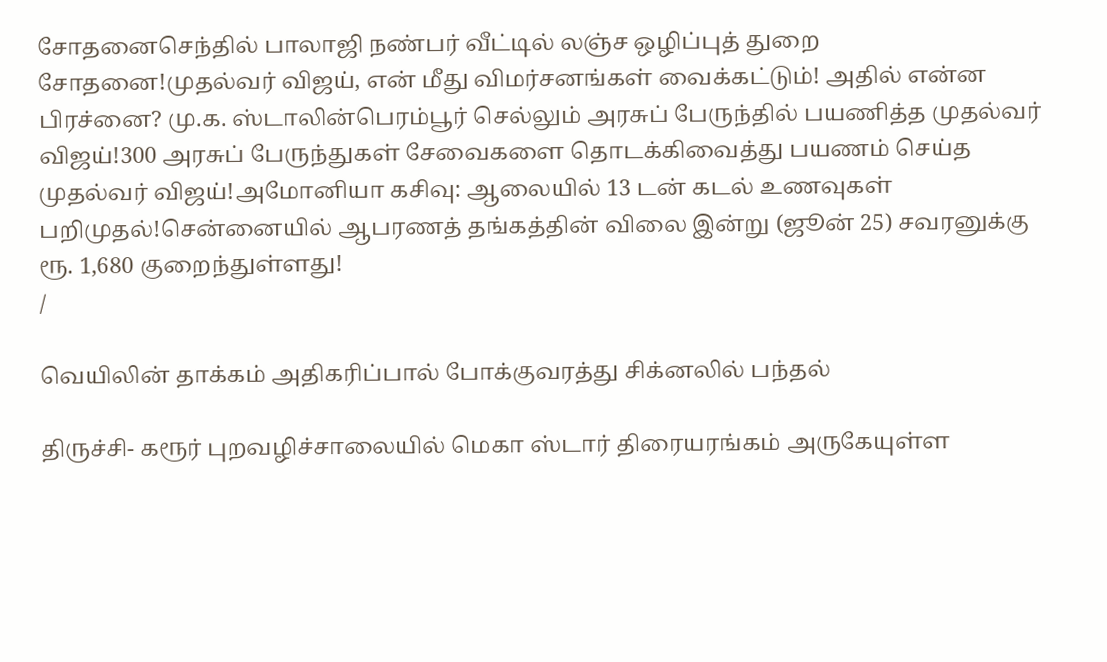சோதனைசெந்தில் பாலாஜி நண்பர் வீட்டில் லஞ்ச ஒழிப்புத் துறை சோதனை!முதல்வர் விஜய், என் மீது விமர்சனங்கள் வைக்கட்டும்! அதில் என்ன பிரச்னை? மு.க. ஸ்டாலின்பெரம்பூர் செல்லும் அரசுப் பேருந்தில் பயணித்த முதல்வர் விஜய்!300 அரசுப் பேருந்துகள் சேவைகளை தொடக்கிவைத்து பயணம் செய்த முதல்வர் விஜய்!அமோனியா கசிவு: ஆலையில் 13 டன் கடல் உணவுகள் பறிமுதல்!சென்னையில் ஆபரணத் தங்கத்தின் விலை இன்று (ஜூன் 25) சவரனுக்கு ரூ. 1,680 குறைந்துள்ளது!
/

வெயிலின் தாக்கம் அதிகரிப்பால் போக்குவரத்து சிக்னலில் பந்தல்

திருச்சி- கரூர் புறவழிச்சாலையில் மெகா ஸ்டார் திரையரங்கம் அருகேயுள்ள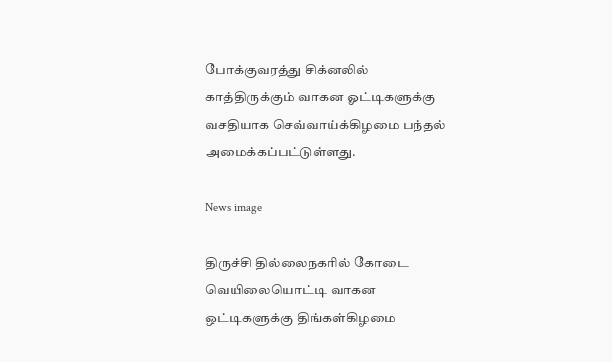போக்குவரத்து சிக்னலில் காத்திருக்கும் வாகன ஓட்டிகளுக்கு வசதியாக செவ்வாய்க்கிழமை பந்தல் அமைக்கப்பட்டுள்ளது.

News image

திருச்சி தில்லைநகரில் கோடை வெயிலையொட்டி வாகன ஒட்டிகளுக்கு திங்கள்கிழமை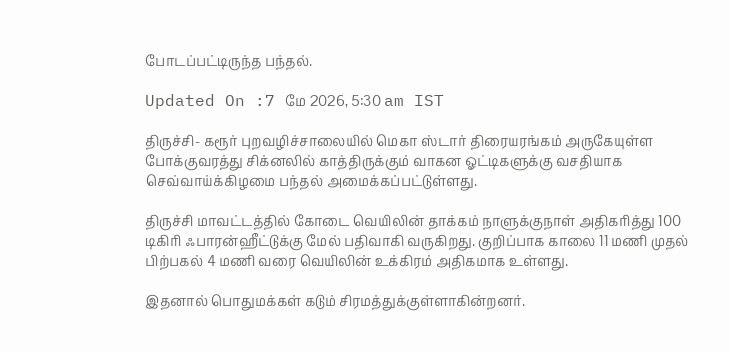போடப்பட்டிருந்த பந்தல்.

Updated On :7 மே 2026, 5:30 am IST

திருச்சி- கரூர் புறவழிச்சாலையில் மெகா ஸ்டார் திரையரங்கம் அருகேயுள்ள போக்குவரத்து சிக்னலில் காத்திருக்கும் வாகன ஓட்டிகளுக்கு வசதியாக செவ்வாய்க்கிழமை பந்தல் அமைக்கப்பட்டுள்ளது.

திருச்சி மாவட்டத்தில் கோடை வெயிலின் தாக்கம் நாளுக்குநாள் அதிகரித்து 100 டிகிரி ஃபாரன்ஹீட்டுக்கு மேல் பதிவாகி வருகிறது. குறிப்பாக காலை 11 மணி முதல் பிற்பகல் 4 மணி வரை வெயிலின் உக்கிரம் அதிகமாக உள்ளது.

இதனால் பொதுமக்கள் கடும் சிரமத்துக்குள்ளாகின்றனர்.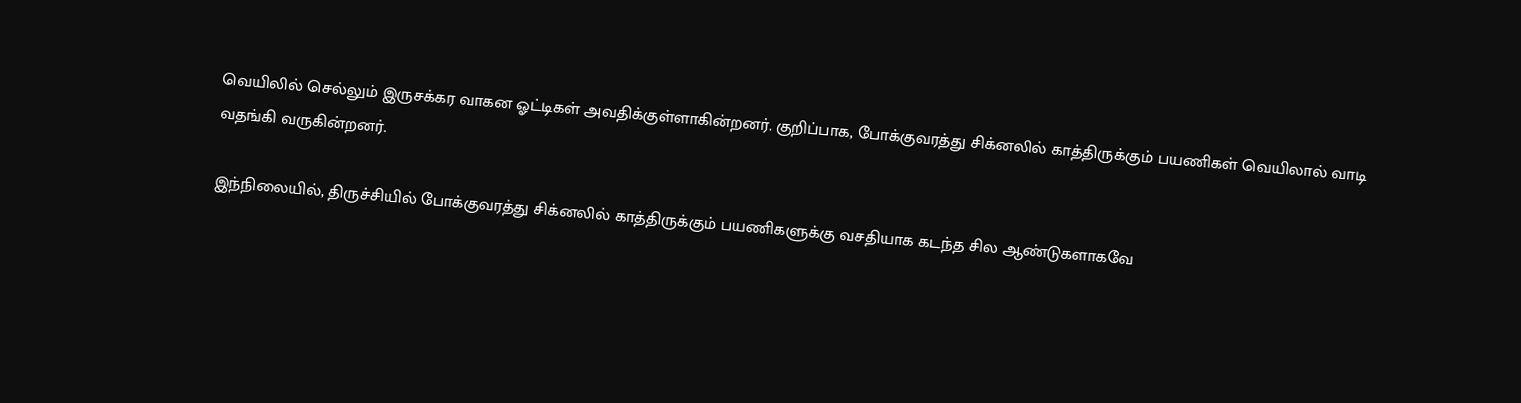வெயிலில் செல்லும் இருசக்கர வாகன ஓட்டிகள் அவதிக்குள்ளாகின்றனர். குறிப்பாக, போக்குவரத்து சிக்னலில் காத்திருக்கும் பயணிகள் வெயிலால் வாடி வதங்கி வருகின்றனர்.

இந்நிலையில், திருச்சியில் போக்குவரத்து சிக்னலில் காத்திருக்கும் பயணிகளுக்கு வசதியாக கடந்த சில ஆண்டுகளாகவே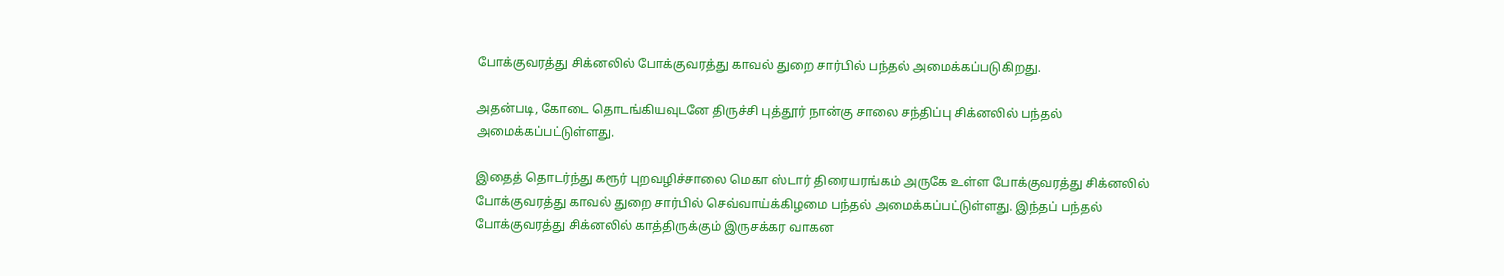போக்குவரத்து சிக்னலில் போக்குவரத்து காவல் துறை சார்பில் பந்தல் அமைக்கப்படுகிறது.

அதன்படி, கோடை தொடங்கியவுடனே திருச்சி புத்தூர் நான்கு சாலை சந்திப்பு சிக்னலில் பந்தல் அமைக்கப்பட்டுள்ளது.

இதைத் தொடர்ந்து கரூர் புறவழிச்சாலை மெகா ஸ்டார் திரையரங்கம் அருகே உள்ள போக்குவரத்து சிக்னலில் போக்குவரத்து காவல் துறை சார்பில் செவ்வாய்க்கிழமை பந்தல் அமைக்கப்பட்டுள்ளது. இந்தப் பந்தல் போக்குவரத்து சிக்னலில் காத்திருக்கும் இருசக்கர வாகன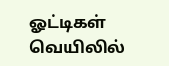ஓட்டிகள் வெயிலில்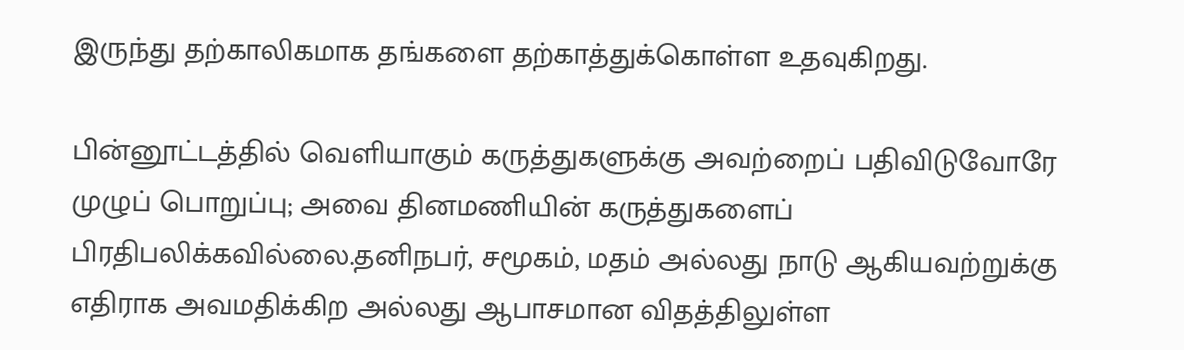இருந்து தற்காலிகமாக தங்களை தற்காத்துக்கொள்ள உதவுகிறது.

பின்னூட்டத்தில் வெளியாகும் கருத்துகளுக்கு அவற்றைப் பதிவிடுவோரே முழுப் பொறுப்பு; அவை தினமணியின் கருத்துகளைப் பிரதிபலிக்கவில்லை.தனிநபர், சமூகம், மதம் அல்லது நாடு ஆகியவற்றுக்கு எதிராக அவமதிக்கிற அல்லது ஆபாசமான விதத்திலுள்ள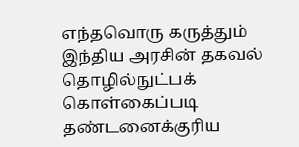எந்தவொரு கருத்தும் இந்திய அரசின் தகவல் தொழில்நுட்பக் கொள்கைப்படி தண்டனைக்குரிய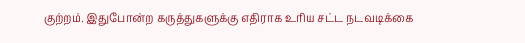குற்றம். இதுபோன்ற கருத்துகளுக்கு எதிராக உரிய சட்ட நடவடிக்கை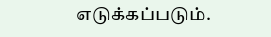எடுக்கப்படும்.